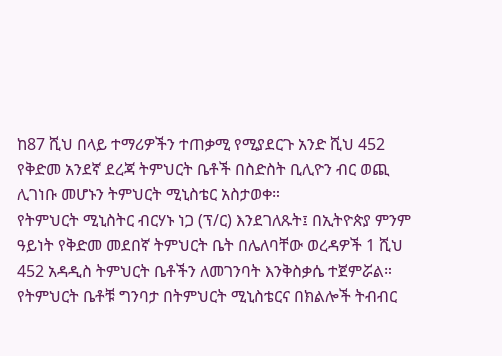ከ87 ሺህ በላይ ተማሪዎችን ተጠቃሚ የሚያደርጉ አንድ ሺህ 452 የቅድመ አንደኛ ደረጃ ትምህርት ቤቶች በስድስት ቢሊዮን ብር ወጪ ሊገነቡ መሆኑን ትምህርት ሚኒስቴር አስታወቀ።
የትምህርት ሚኒስትር ብርሃኑ ነጋ (ፕ/ር) እንደገለጹት፤ በኢትዮጵያ ምንም ዓይነት የቅድመ መደበኛ ትምህርት ቤት በሌለባቸው ወረዳዎች 1 ሺህ 452 አዳዲስ ትምህርት ቤቶችን ለመገንባት እንቅስቃሴ ተጀምሯል።
የትምህርት ቤቶቹ ግንባታ በትምህርት ሚኒስቴርና በክልሎች ትብብር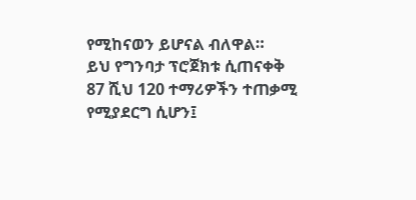የሚከናወን ይሆናል ብለዋል።
ይህ የግንባታ ፕሮጀክቱ ሲጠናቀቅ 87 ሺህ 120 ተማሪዎችን ተጠቃሚ የሚያደርግ ሲሆን፤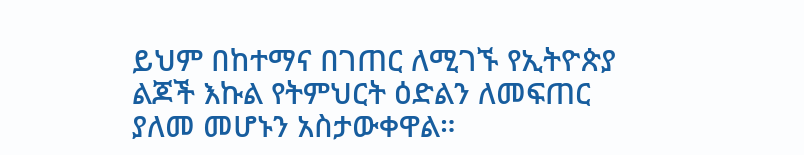ይህም በከተማና በገጠር ለሚገኙ የኢትዮጵያ ልጆች እኩል የትምህርት ዕድልን ለመፍጠር ያለመ መሆኑን አስታውቀዋል።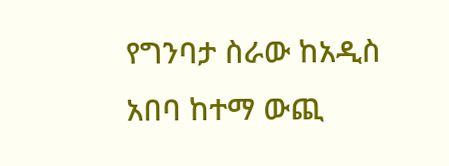የግንባታ ስራው ከአዲስ አበባ ከተማ ውጪ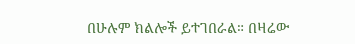በሁሉም ክልሎች ይተገበራል። በዛሬው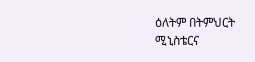ዕለትም በትምህርት ሚኒስቴርና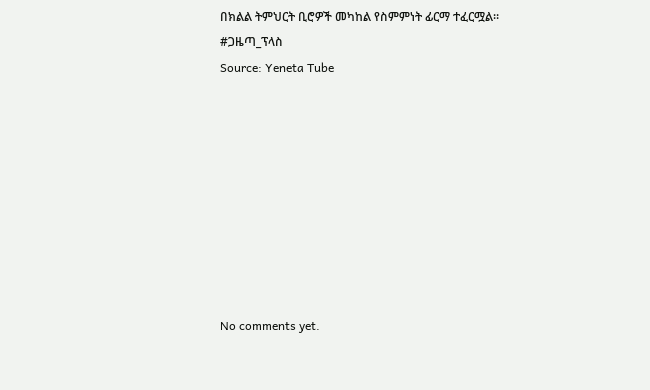በክልል ትምህርት ቢሮዎች መካከል የስምምነት ፊርማ ተፈርሟል።
#ጋዜጣ_ፕላስ
Source: Yeneta Tube









No comments yet.